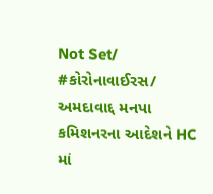Not Set/ #કોરોનાવાઈરસ/ અમદાવાદ્દ મનપા કમિશનરના આદેશને HC માં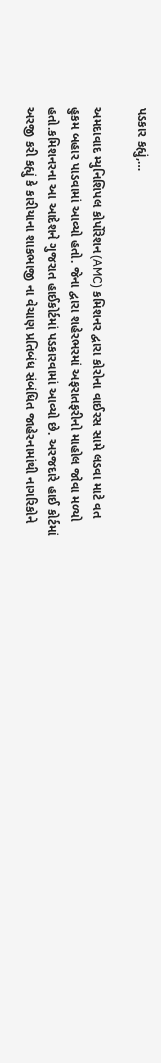પડકાર કહ્યું,…

અમદાવાદ મ્યુનિશિપલ કોર્પોરેશન(AMC) કમિશનર દ્વારા કોરોના વાઈરસ સામે લડવા માટે વત હુકમ બહાર પાડવામાં આવ્યો હતો. જેના દ્વારા શહેરભરમાં અફરાતફરીનો માહોલ જોવા મળ્યો હતો.કમિશનરના આ આદેશને ગુજરાત હાઈકોર્ટમાં પડકારવામાં આવ્યો છે. અરજદારે હાઈ કોર્ટમાં અરજી કરી કહ્યું કે કારીયાના શાકભાજી ના વેચાણ પ્રતિબંધ સંબંધિત જાહેરનામાંથી નાગરિકોને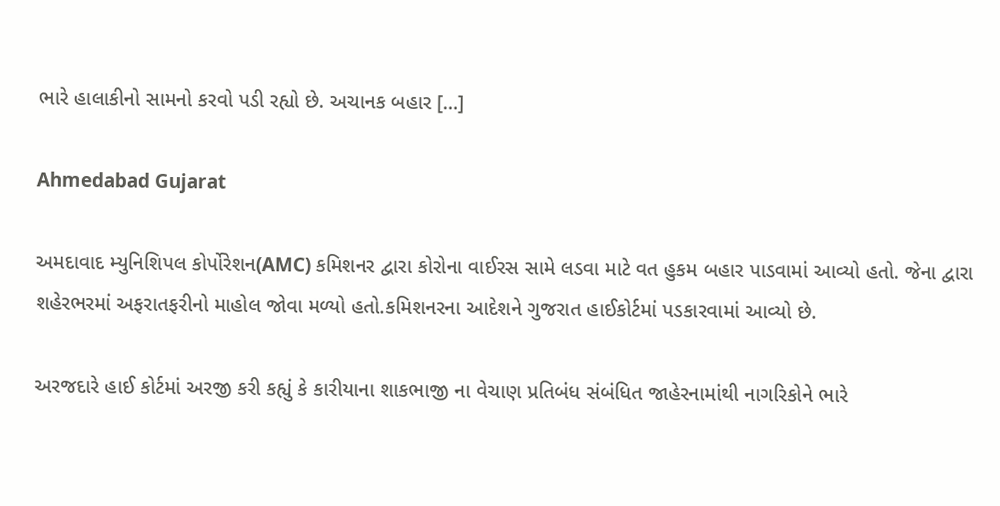ભારે હાલાકીનો સામનો કરવો પડી રહ્યો છે. અચાનક બહાર […]

Ahmedabad Gujarat

અમદાવાદ મ્યુનિશિપલ કોર્પોરેશન(AMC) કમિશનર દ્વારા કોરોના વાઈરસ સામે લડવા માટે વત હુકમ બહાર પાડવામાં આવ્યો હતો. જેના દ્વારા શહેરભરમાં અફરાતફરીનો માહોલ જોવા મળ્યો હતો.કમિશનરના આદેશને ગુજરાત હાઈકોર્ટમાં પડકારવામાં આવ્યો છે.

અરજદારે હાઈ કોર્ટમાં અરજી કરી કહ્યું કે કારીયાના શાકભાજી ના વેચાણ પ્રતિબંધ સંબંધિત જાહેરનામાંથી નાગરિકોને ભારે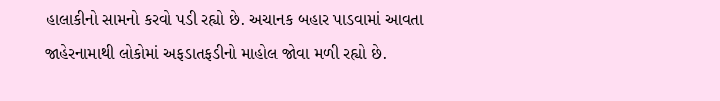હાલાકીનો સામનો કરવો પડી રહ્યો છે. અચાનક બહાર પાડવામાં આવતા જાહેરનામાથી લોકોમાં અફડાતફડીનો માહોલ જોવા મળી રહ્યો છે.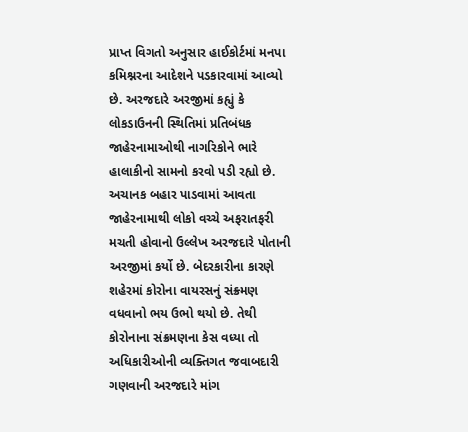પ્રાપ્ત વિગતો અનુસાર હાઈકોર્ટમાં મનપા કમિશ્નરના આદેશને પડકારવામાં આવ્યો છે. અરજદારે અરજીમાં કહ્યું કે લોકડાઉનની સ્થિતિમાં પ્રતિબંધક જાહેરનામાઓથી નાગરિકોને ભારે હાલાકીનો સામનો કરવો પડી રહ્યો છે. અચાનક બહાર પાડવામાં આવતા જાહેરનામાથી લોકો વચ્ચે અફરાતફરી મચતી હોવાનો ઉલ્લેખ અરજદારે પોતાની અરજીમાં કર્યો છે. બેદરકારીના કારણે શહેરમાં કોરોના વાયરસનું સંક્ર્મણ વધવાનો ભય ઉભો થયો છે. તેથી કોરોનાના સંક્રમણના કેસ વધ્યા તો અધિકારીઓની વ્યક્તિગત જવાબદારી ગણવાની અરજદારે માંગ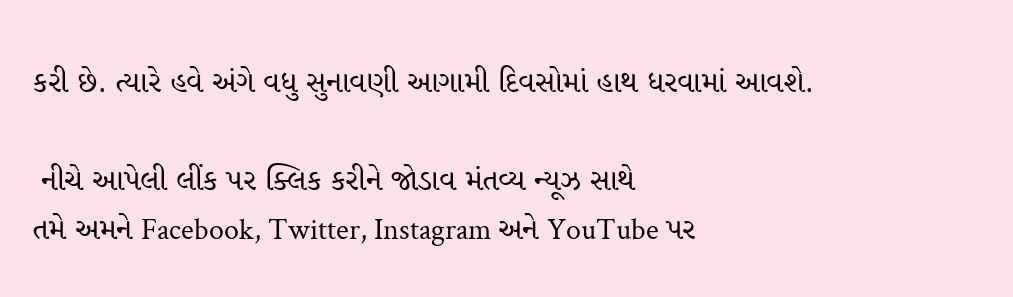કરી છે. ત્યારે હવે અંગે વધુ સુનાવણી આગામી દિવસોમાં હાથ ધરવામાં આવશે.

 નીચે આપેલી લીંક પર ક્લિક કરીને જોડાવ મંતવ્ય ન્યૂઝ સાથે
તમે અમને Facebook, Twitter, Instagram અને YouTube પર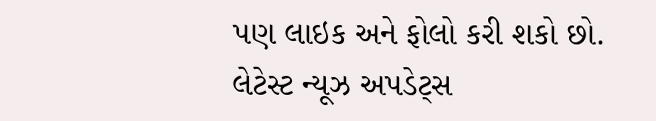પણ લાઇક અને ફોલો કરી શકો છો.
લેટેસ્ટ ન્યૂઝ અપડેટ્સ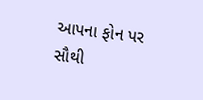આપના ફોન પર સૌથી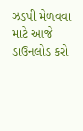ઝડપી મેળવવા માટે આજે ડાઉનલોડ કરો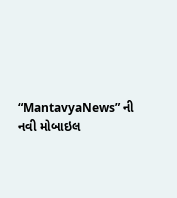“MantavyaNews” ની નવી મોબાઇલ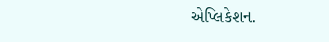એપ્લિકેશન.